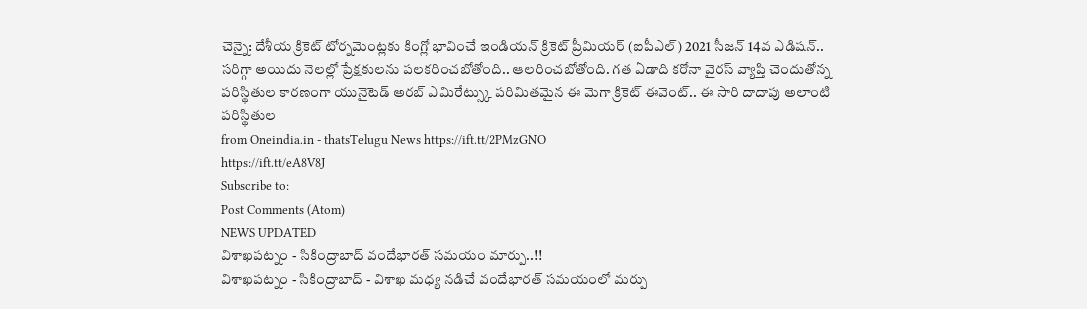చెన్నై: దేశీయ క్రికెట్ టోర్నమెంట్లకు కింగ్లో భావించే ఇండియన్ క్రికెట్ ప్రీమియర్ (ఐపీఎల్) 2021 సీజన్ 14వ ఎడిషన్.. సరిగ్గా అయిదు నెలల్లో ప్రేక్షకులను పలకరించబోతోంది.. ఆలరించబోతోంది. గత ఏడాది కరోనా వైరస్ వ్యాప్తి చెందుతోన్న పరిస్థితుల కారణంగా యునైటెడ్ అరబ్ ఎమిరేట్స్కు పరిమితమైన ఈ మెగా క్రికెట్ ఈవెంట్.. ఈ సారి దాదాపు అలాంటి పరిస్థితుల
from Oneindia.in - thatsTelugu News https://ift.tt/2PMzGNO
https://ift.tt/eA8V8J
Subscribe to:
Post Comments (Atom)
NEWS UPDATED
విశాఖపట్నం - సికింద్రాబాద్ వందేభారత్ సమయం మార్పు..!!
విశాఖపట్నం - సికింద్రాబాద్ - విశాఖ మధ్య నడిచే వందేభారత్ సమయంలో మర్పు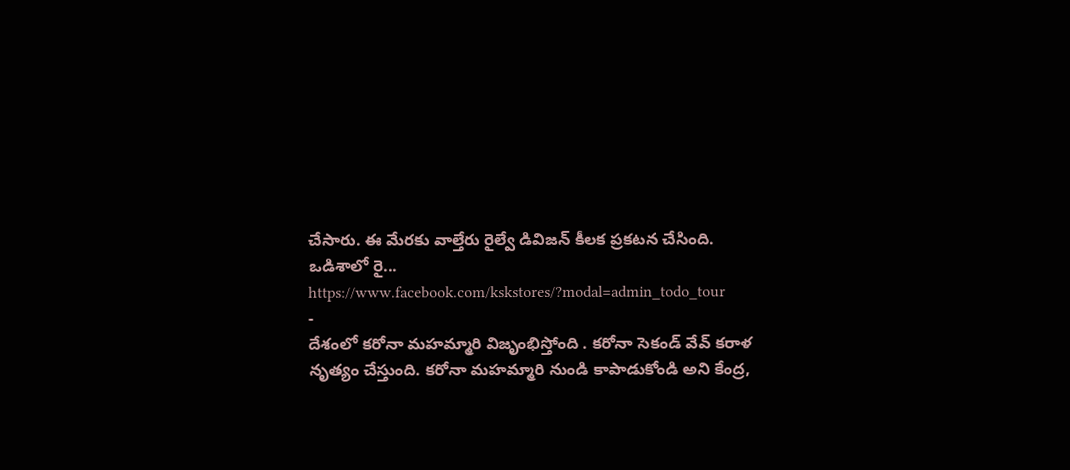చేసారు. ఈ మేరకు వాల్తేరు రైల్వే డివిజన్ కీలక ప్రకటన చేసింది. ఒడిశాలో రై...
https://www.facebook.com/kskstores/?modal=admin_todo_tour
-
దేశంలో కరోనా మహమ్మారి విజృంభిస్తోంది . కరోనా సెకండ్ వేవ్ కరాళ నృత్యం చేస్తుంది. కరోనా మహమ్మారి నుండి కాపాడుకోండి అని కేంద్ర,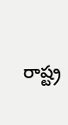రాష్ట్ర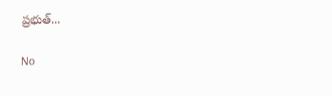ప్రభుత్...

No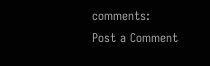comments:
Post a Comment